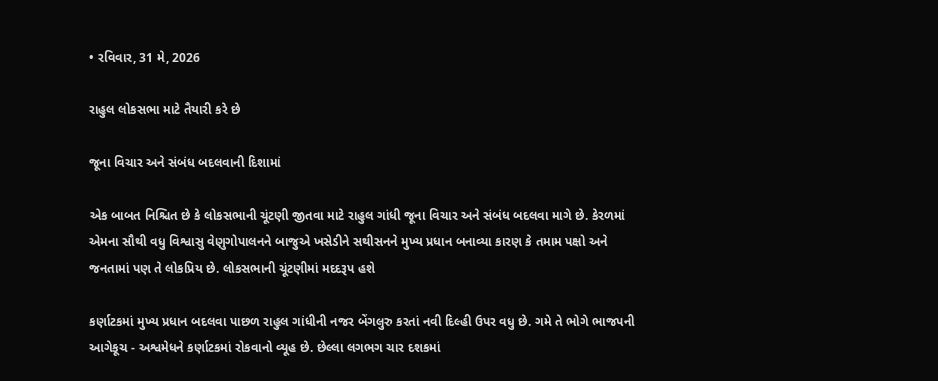• રવિવાર, 31 મે, 2026

રાહુલ લોકસભા માટે તૈયારી કરે છે

જૂના વિચાર અને સંબંધ બદલવાની દિશામાં

એક બાબત નિશ્ચિત છે કે લોકસભાની ચૂંટણી જીતવા માટે રાહુલ ગાંધી જૂના વિચાર અને સંબંધ બદલવા માગે છે. કેરળમાં એમના સૌથી વધુ વિશ્વાસુ વેણુગોપાલનને બાજુએ ખસેડીને સથીસનને મુખ્ય પ્રધાન બનાવ્યા કારણ કે તમામ પક્ષો અને જનતામાં પણ તે લોકપ્રિય છે. લોકસભાની ચૂંટણીમાં મદદરૂપ હશે

કર્ણાટકમાં મુખ્ય પ્રધાન બદલવા પાછળ રાહુલ ગાંધીની નજર બેંગલુરુ કરતાં નવી દિલ્હી ઉપર વધુ છે. ગમે તે ભોગે ભાજપની આગેકૂચ - અશ્વમેધને કર્ણાટકમાં રોકવાનો વ્યૂહ છે. છેલ્લા લગભગ ચાર દશકમાં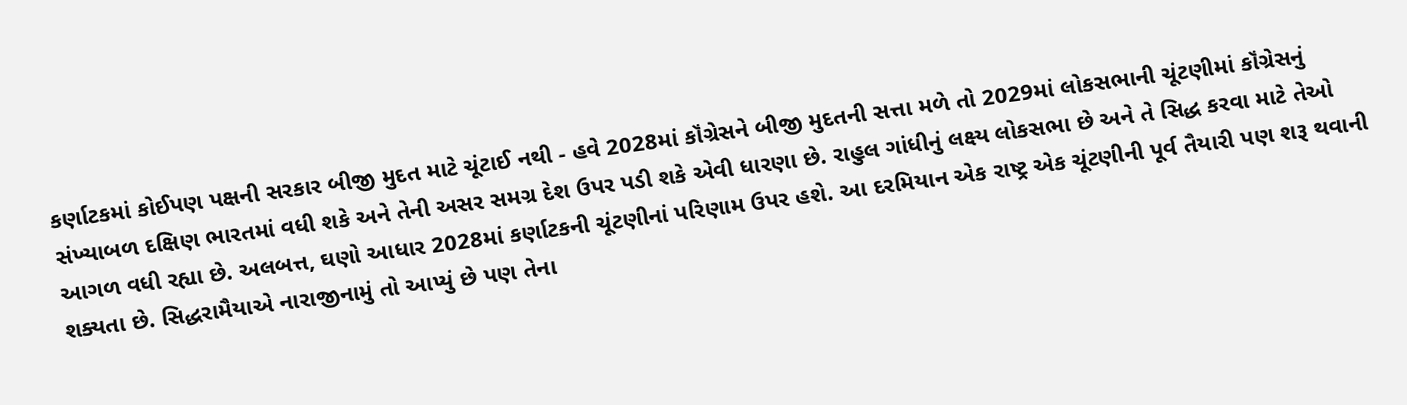કર્ણાટકમાં કોઈપણ પક્ષની સરકાર બીજી મુદત માટે ચૂંટાઈ નથી - હવે 2028માં કૉંગ્રેસને બીજી મુદતની સત્તા મળે તો 2029માં લોકસભાની ચૂંટણીમાં કૉંગ્રેસનું સંખ્યાબળ દક્ષિણ ભારતમાં વધી શકે અને તેની અસર સમગ્ર દેશ ઉપર પડી શકે એવી ધારણા છે. રાહુલ ગાંધીનું લક્ષ્ય લોકસભા છે અને તે સિદ્ધ કરવા માટે તેઓ આગળ વધી રહ્યા છે. અલબત્ત, ઘણો આધાર 2028માં કર્ણાટકની ચૂંટણીનાં પરિણામ ઉપર હશે. આ દરમિયાન એક રાષ્ટ્ર એક ચૂંટણીની પૂર્વ તૈયારી પણ શરૂ થવાની શક્યતા છે. સિદ્ધરામૈયાએ નારાજીનામું તો આપ્યું છે પણ તેના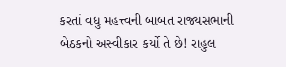કરતાં વધુ મહત્ત્વની બાબત રાજ્યસભાની બેઠકનો અસ્વીકાર કર્યો તે છે! રાહુલ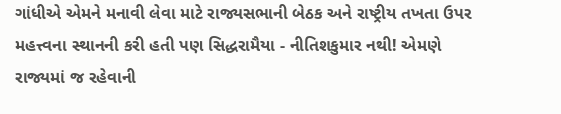ગાંધીએ એમને મનાવી લેવા માટે રાજ્યસભાની બેઠક અને રાષ્ટ્રીય તખતા ઉપર મહત્ત્વના સ્થાનની કરી હતી પણ સિદ્ધરામૈયા - નીતિશકુમાર નથી! એમણે રાજ્યમાં જ રહેવાની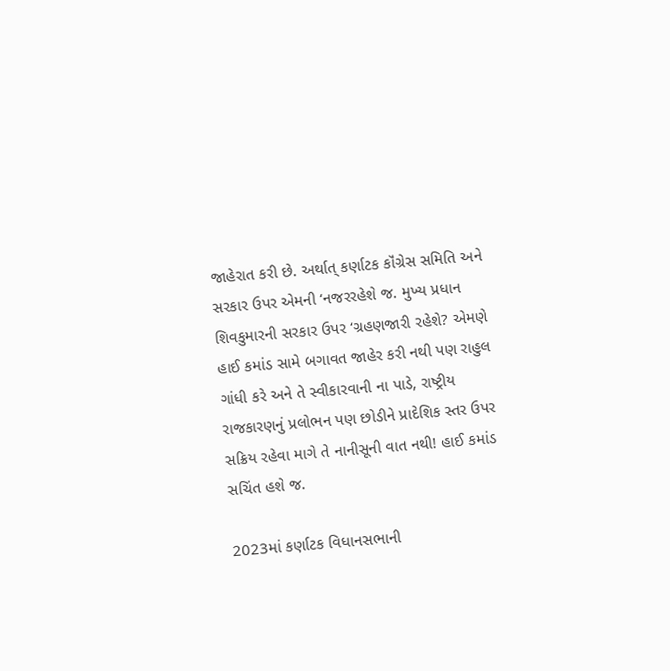જાહેરાત કરી છે. અર્થાત્ કર્ણાટક કૉંગ્રેસ સમિતિ અને સરકાર ઉપર એમની ‘નજરરહેશે જ. મુખ્ય પ્રધાન શિવકુમારની સરકાર ઉપર ‘ગ્રહણજારી રહેશે? એમણે હાઈ કમાંડ સામે બગાવત જાહેર કરી નથી પણ રાહુલ ગાંધી કરે અને તે સ્વીકારવાની ના પાડે, રાષ્ટ્રીય રાજકારણનું પ્રલોભન પણ છોડીને પ્રાદેશિક સ્તર ઉપર સક્રિય રહેવા માગે તે નાનીસૂની વાત નથી! હાઈ કમાંડ સચિંત હશે જ.

2023માં કર્ણાટક વિધાનસભાની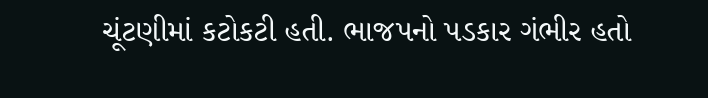ચૂંટણીમાં કટોકટી હતી. ભાજપનો પડકાર ગંભીર હતો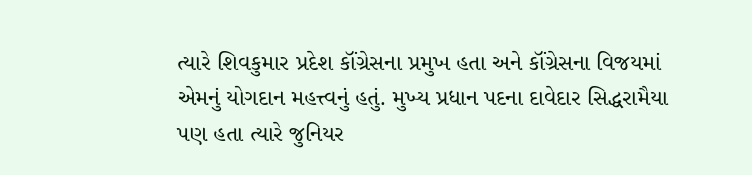ત્યારે શિવકુમાર પ્રદેશ કૉંગ્રેસના પ્રમુખ હતા અને કૉંગ્રેસના વિજયમાં એમનું યોગદાન મહત્ત્વનું હતું. મુખ્ય પ્રધાન પદના દાવેદાર સિદ્ધરામૈયા પણ હતા ત્યારે જુનિયર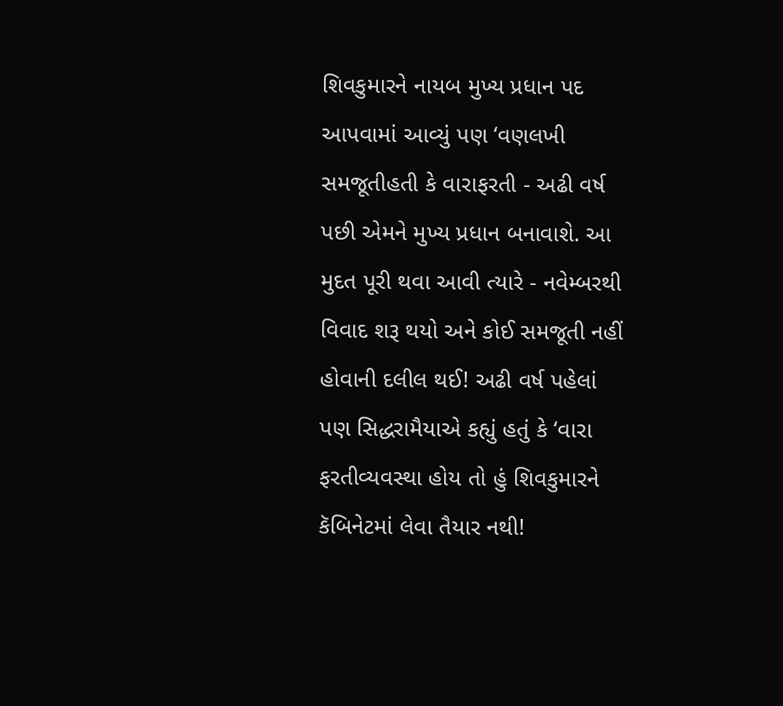શિવકુમારને નાયબ મુખ્ય પ્રધાન પદ આપવામાં આવ્યું પણ ‘વણલખી સમજૂતીહતી કે વારાફરતી - અઢી વર્ષ પછી એમને મુખ્ય પ્રધાન બનાવાશે. આ મુદત પૂરી થવા આવી ત્યારે - નવેમ્બરથી વિવાદ શરૂ થયો અને કોઈ સમજૂતી નહીં હોવાની દલીલ થઈ! અઢી વર્ષ પહેલાં પણ સિદ્ધરામૈયાએ કહ્યું હતું કે ‘વારા ફરતીવ્યવસ્થા હોય તો હું શિવકુમારને કૅબિનેટમાં લેવા તૈયાર નથી!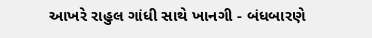આખરે રાહુલ ગાંધી સાથે ખાનગી - બંધબારણે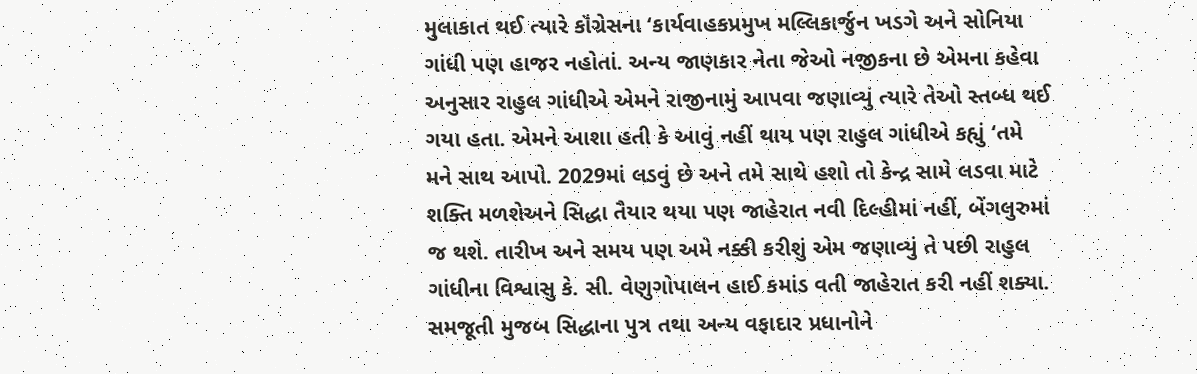મુલાકાત થઈ ત્યારે કૉંગ્રેસના ‘કાર્યવાહકપ્રમુખ મલ્લિકાર્જુન ખડગે અને સોનિયા ગાંધી પણ હાજર નહોતાં. અન્ય જાણકાર નેતા જેઓ નજીકના છે એમના કહેવા અનુસાર રાહુલ ગાંધીએ એમને રાજીનામું આપવા જણાવ્યું ત્યારે તેઓ સ્તબ્ધ થઈ ગયા હતા. એમને આશા હતી કે આવું નહીં થાય પણ રાહુલ ગાંધીએ કહ્યું ‘તમે મને સાથ આપો. 2029માં લડવું છે અને તમે સાથે હશો તો કેન્દ્ર સામે લડવા માટે શક્તિ મળશેઅને સિદ્ધા તૈયાર થયા પણ જાહેરાત નવી દિલ્હીમાં નહીં, બેંગલુરુમાં જ થશે. તારીખ અને સમય પણ અમે નક્કી કરીશું એમ જણાવ્યું તે પછી રાહુલ ગાંધીના વિશ્વાસુ કે. સી. વેણુગોપાલન હાઈ કમાંડ વતી જાહેરાત કરી નહીં શક્યા. સમજૂતી મુજબ સિદ્ધાના પુત્ર તથા અન્ય વફાદાર પ્રધાનોને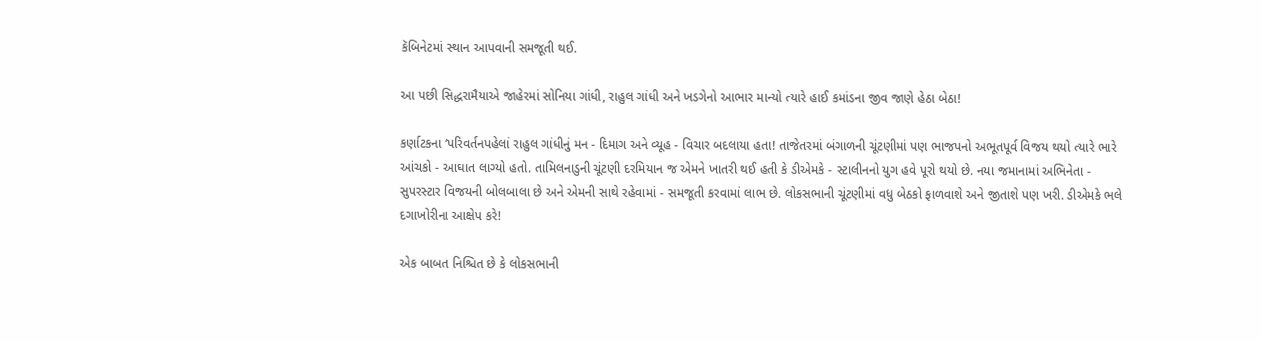કૅબિનેટમાં સ્થાન આપવાની સમજૂતી થઈ.

આ પછી સિદ્ધરામૈયાએ જાહેરમાં સોનિયા ગાંધી, રાહુલ ગાંધી અને ખડગેનો આભાર માન્યો ત્યારે હાઈ કમાંડના જીવ જાણે હેઠા બેઠા!

કર્ણાટકના ‘પરિવર્તનપહેલાં રાહુલ ગાંધીનું મન - દિમાગ અને વ્યૂહ - વિચાર બદલાયા હતા! તાજેતરમાં બંગાળની ચૂંટણીમાં પણ ભાજપનો અભૂતપૂર્વ વિજય થયો ત્યારે ભારે આંચકો - આઘાત લાગ્યો હતો. તામિલનાડુની ચૂંટણી દરમિયાન જ એમને ખાતરી થઈ હતી કે ડીએમકે - સ્ટાલીનનો યુગ હવે પૂરો થયો છે. નયા જમાનામાં અભિનેતા - સુપરસ્ટાર વિજયની બોલબાલા છે અને એમની સાથે રહેવામાં - સમજૂતી કરવામાં લાભ છે. લોકસભાની ચૂંટણીમાં વધુ બેઠકો ફાળવાશે અને જીતાશે પણ ખરી. ડીએમકે ભલે દગાખોરીના આક્ષેપ કરે!

એક બાબત નિશ્ચિત છે કે લોકસભાની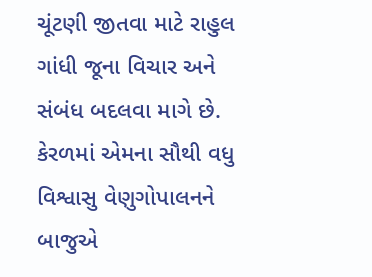ચૂંટણી જીતવા માટે રાહુલ ગાંધી જૂના વિચાર અને સંબંધ બદલવા માગે છે. કેરળમાં એમના સૌથી વધુ વિશ્વાસુ વેણુગોપાલનને બાજુએ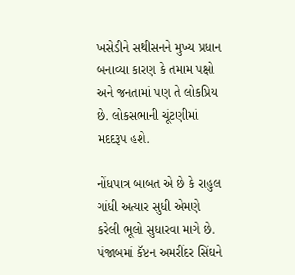ખસેડીને સથીસનને મુખ્ય પ્રધાન બનાવ્યા કારણ કે તમામ પક્ષો અને જનતામાં પણ તે લોકપ્રિય છે. લોકસભાની ચૂંટણીમાં મદદરૂપ હશે.

નોંધપાત્ર બાબત એ છે કે રાહુલ ગાંધી અત્યાર સુધી એમણે કરેલી ભૂલો સુધારવા માગે છે. પંજાબમાં કૅપ્ટન અમરીંદર સિંઘને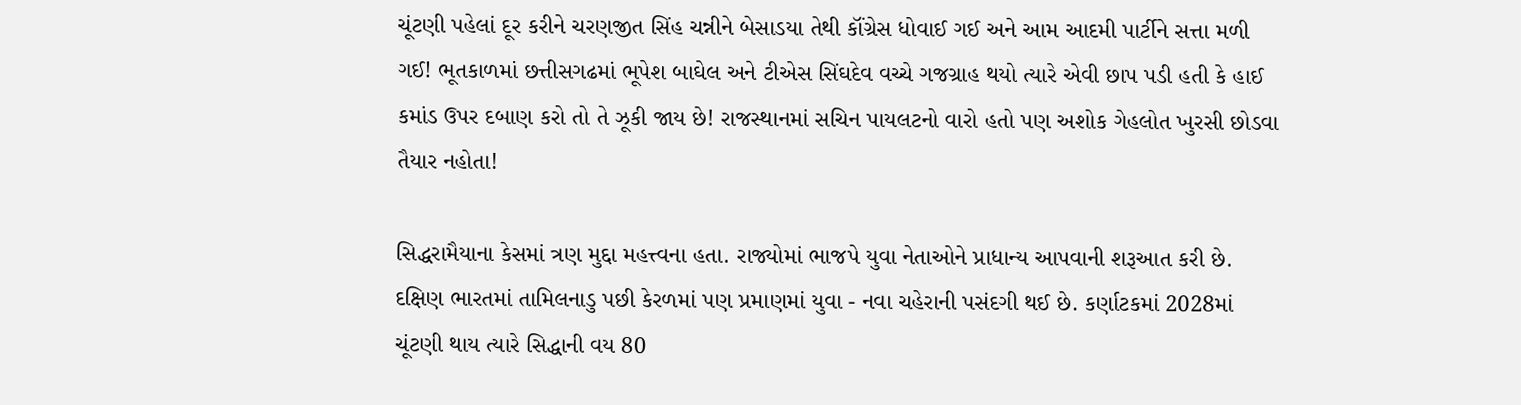ચૂંટણી પહેલાં દૂર કરીને ચરણજીત સિંહ ચન્નીને બેસાડયા તેથી કૉંગ્રેસ ધોવાઈ ગઈ અને આમ આદમી પાર્ટીને સત્તા મળી ગઈ! ભૂતકાળમાં છત્તીસગઢમાં ભૂપેશ બાઘેલ અને ટીએસ સિંઘદેવ વચ્ચે ગજગ્રાહ થયો ત્યારે એવી છાપ પડી હતી કે હાઈ કમાંડ ઉપર દબાણ કરો તો તે ઝૂકી જાય છે! રાજસ્થાનમાં સચિન પાયલટનો વારો હતો પણ અશોક ગેહલોત ખુરસી છોડવા તૈયાર નહોતા!

સિદ્ધરામૈયાના કેસમાં ત્રણ મુદ્દા મહત્ત્વના હતા. રાજ્યોમાં ભાજપે યુવા નેતાઓને પ્રાધાન્ય આપવાની શરૂઆત કરી છે. દક્ષિણ ભારતમાં તામિલનાડુ પછી કેરળમાં પણ પ્રમાણમાં યુવા - નવા ચહેરાની પસંદગી થઈ છે. કર્ણાટકમાં 2028માં ચૂંટણી થાય ત્યારે સિદ્ધાની વય 80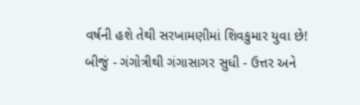વર્ષની હશે તેથી સરખામણીમાં શિવકુમાર યુવા છે! બીજું - ગંગોત્રીથી ગંગાસાગર સુધી - ઉત્તર અને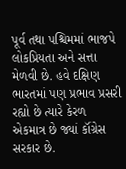પૂર્વ તથા પશ્ચિમમાં ભાજપે લોકપ્રિયતા અને સત્તા મેળવી છે. હવે દક્ષિણ ભારતમાં પણ પ્રભાવ પ્રસરી રહ્યો છે ત્યારે કેરળ એકમાત્ર છે જ્યાં કૉંગ્રેસ સરકાર છે.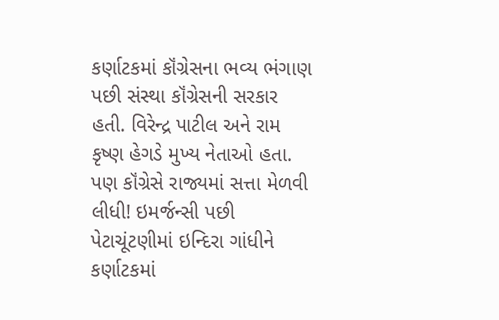કર્ણાટકમાં કૉંગ્રેસના ભવ્ય ભંગાણ પછી સંસ્થા કૉંગ્રેસની સરકાર હતી. વિરેન્દ્ર પાટીલ અને રામ કૃષ્ણ હેગડે મુખ્ય નેતાઓ હતા. પણ કૉંગ્રેસે રાજ્યમાં સત્તા મેળવી લીધી! ઇમર્જન્સી પછી પેટાચૂંટણીમાં ઇન્દિરા ગાંધીને કર્ણાટકમાં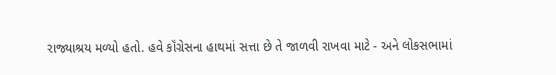રાજ્યાશ્રય મળ્યો હતો. હવે કૉંગ્રેસના હાથમાં સત્તા છે તે જાળવી રાખવા માટે - અને લોકસભામાં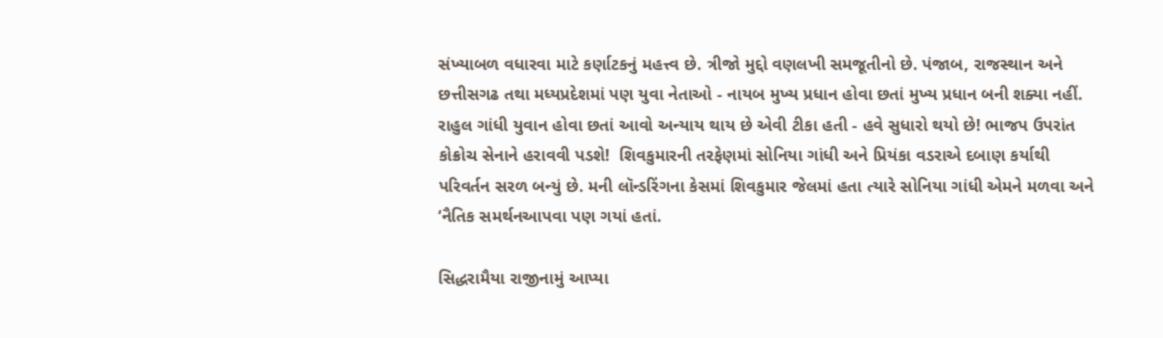સંખ્યાબળ વધારવા માટે કર્ણાટકનું મહત્ત્વ છે. ત્રીજો મુદ્દો વણલખી સમજૂતીનો છે. પંજાબ, રાજસ્થાન અને છત્તીસગઢ તથા મધ્યપ્રદેશમાં પણ યુવા નેતાઓ - નાયબ મુખ્ય પ્રધાન હોવા છતાં મુખ્ય પ્રધાન બની શક્યા નહીં. રાહુલ ગાંધી યુવાન હોવા છતાં આવો અન્યાય થાય છે એવી ટીકા હતી - હવે સુધારો થયો છે! ભાજપ ઉપરાંત કોક્રોચ સેનાને હરાવવી પડશે!  શિવકુમારની તરફેણમાં સોનિયા ગાંધી અને પ્રિયંકા વડરાએ દબાણ કર્યાથી પરિવર્તન સરળ બન્યું છે. મની લૉન્ડરિંગના કેસમાં શિવકુમાર જેલમાં હતા ત્યારે સોનિયા ગાંધી એમને મળવા અને ‘નૈતિક સમર્થનઆપવા પણ ગયાં હતાં.

સિદ્ધરામૈયા રાજીનામું આપ્યા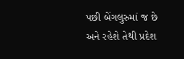પછી બેંગલુરુમાં જ છે અને રહેશે તેથી પ્રદેશ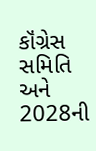કૉંગ્રેસ સમિતિ અને 2028ની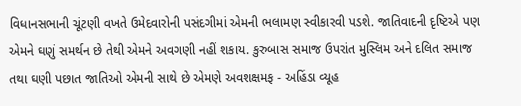વિધાનસભાની ચૂંટણી વખતે ઉમેદવારોની પસંદગીમાં એમની ભલામણ સ્વીકારવી પડશે. જાતિવાદની દૃષ્ટિએ પણ એમને ઘણું સમર્થન છે તેથી એમને અવગણી નહીં શકાય. કુરુબાસ સમાજ ઉપરાંત મુસ્લિમ અને દલિત સમાજ તથા ઘણી પછાત જાતિઓ એમની સાથે છે એમણે અવશક્ષમફ - અહિંડા વ્યૂહ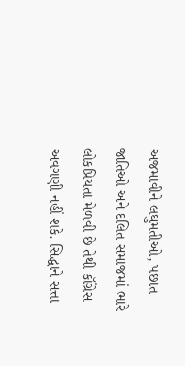અજમાવીને લઘુમતીઓ, પછાત જાતિઓ અને દલિત સમાજમાં ભારે લોકપ્રિયતા મેળવી છે તેથી કૉંગ્રેસ અવગણી નહીં શકે. સિદ્ધાને સત્તા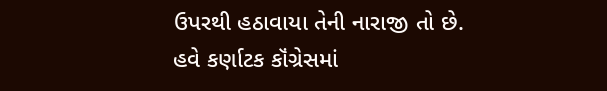ઉપરથી હઠાવાયા તેની નારાજી તો છે. હવે કર્ણાટક કૉંગ્રેસમાં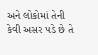અને લોકોમાં તેની કેવી અસર પડે છે તે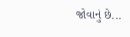જોવાનું છે...